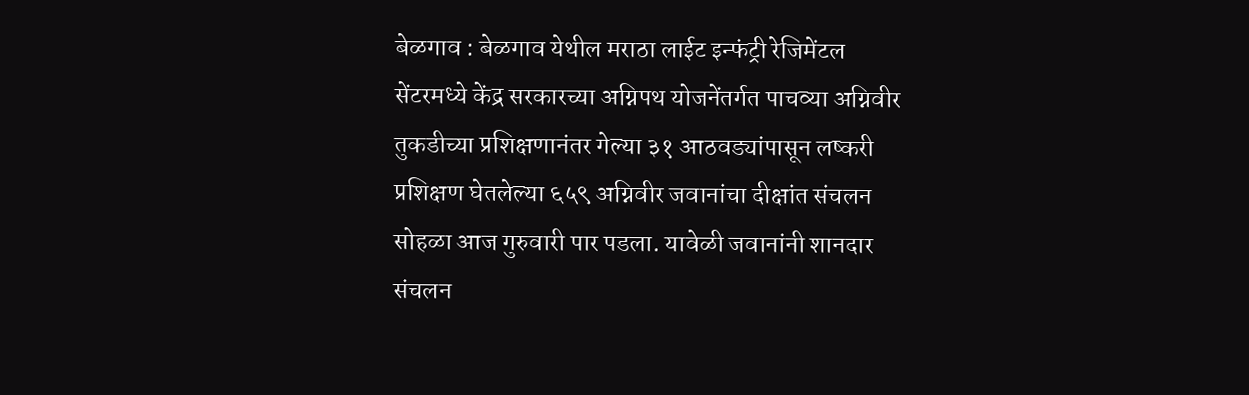बेळगाव : बेळगाव येथील मराठा लाईट इन्फंट्री रेजिमेंटल सेंटरमध्ये केंद्र सरकारच्या अग्निपथ योजनेंतर्गत पाचव्या अग्निवीर तुकडीच्या प्रशिक्षणानंतर गेल्या ३१ आठवड्यांपासून लष्करी प्रशिक्षण घेतलेल्या ६५९ अग्निवीर जवानांचा दीक्षांत संचलन सोहळा आज गुरुवारी पार पडला. यावेळी जवानांनी शानदार संचलन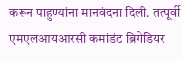करून पाहुण्यांना मानवंदना दिली. तत्पूर्वी एमएलआयआरसी कमांडंट ब्रिगेडियर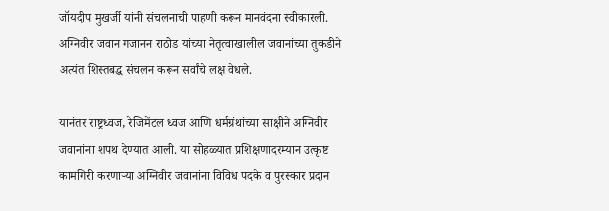जॉयदीप मुखर्जी यांनी संचलनाची पाहणी करून मानवंदना स्वीकारली. अग्निवीर जवान गजानन राठोड यांच्या नेतृत्वाखालील जवानांच्या तुकडीने अत्यंत शिस्तबद्ध संचलन करून सर्वांचे लक्ष वेधले.

यानंतर राष्ट्रध्वज, रेजिमेंटल ध्वज आणि धर्मग्रंथांच्या साक्षीने अग्निवीर जवानांना शपथ देण्यात आली. या सोहळ्यात प्रशिक्षणादरम्यान उत्कृष्ट कामगिरी करणाऱ्या अग्निवीर जवानांना विविध पदके व पुरस्कार प्रदान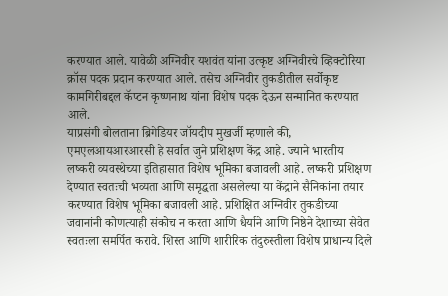करण्यात आले. यावेळी अग्निवीर यशवंत यांना उत्कृष्ट अग्निवीरचे व्हिक्टोरिया क्रॉस पदक प्रदान करण्यात आले. तसेच अग्निवीर तुकडीतील सर्वोकृष्ट कामगिरीबद्दल कॅप्टन कृष्णनाथ यांना विशेष पदक देऊन सन्मानित करण्यात आले.
याप्रसंगी बोलताना ब्रिगेडियर जॉयदीप मुखर्जी म्हणाले की, एमएलआयआरआरसी हे सर्वात जुने प्रशिक्षण केंद्र आहे. ज्याने भारतीय लष्करी व्यवस्थेच्या इतिहासात विशेष भूमिका बजावली आहे. लष्करी प्रशिक्षण देण्यात स्वतःची भव्यता आणि समृद्धता असलेल्या या केंद्राने सैनिकांना तयार करण्यात विशेष भूमिका बजावली आहे. प्रशिक्षित अग्निवीर तुकडीच्या जवानांनी कोणत्याही संकोच न करता आणि धैर्याने आणि निष्ठेने देशाच्या सेवेत स्वतःला समर्पित करावे. शिस्त आणि शारीरिक तंदुरुस्तीला विशेष प्राधान्य दिले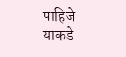पाहिजे याकडे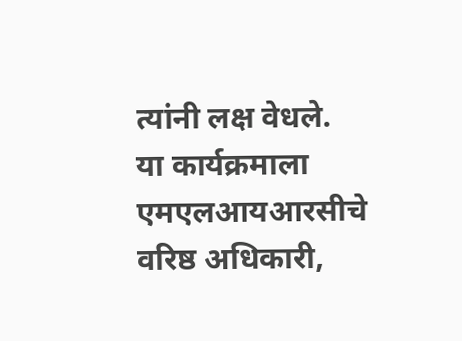त्यांनी लक्ष वेधले.
या कार्यक्रमाला एमएलआयआरसीचे वरिष्ठ अधिकारी,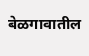बेळगावातील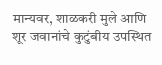मान्यवर, शाळकरी मुले आणि शूर जवानांचे कुटुंबीय उपस्थित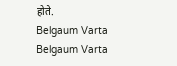होते.
Belgaum Varta Belgaum Varta